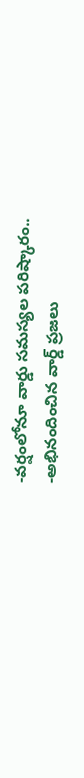-వర్షంలోనూ వార్డు సమస్యల పరిష్కారం..
-అభినందించిన వార్డ్ ప్రజలు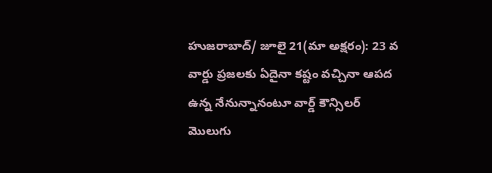హుజరాబాద్/ జూలై 21(మా అక్షరం): 23 వ వార్డు ప్రజలకు ఏదైనా కష్టం వచ్చినా ఆపద ఉన్న నేనున్నానంటూ వార్డ్ కౌన్సిలర్ మొలుగు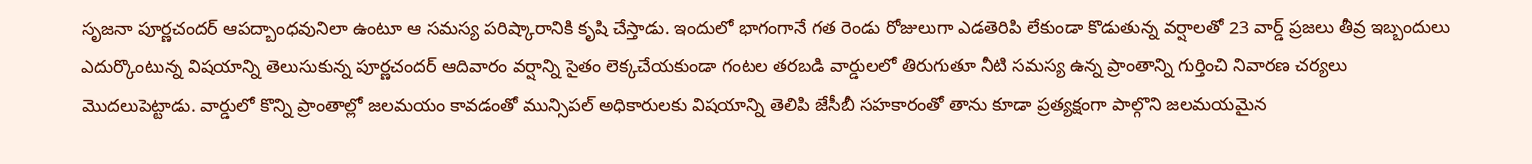సృజనా పూర్ణచందర్ ఆపద్బాంధవునిలా ఉంటూ ఆ సమస్య పరిష్కారానికి కృషి చేస్తాడు. ఇందులో భాగంగానే గత రెండు రోజులుగా ఎడతెరిపి లేకుండా కొడుతున్న వర్షాలతో 23 వార్డ్ ప్రజలు తీవ్ర ఇబ్బందులు ఎదుర్కొంటున్న విషయాన్ని తెలుసుకున్న పూర్ణచందర్ ఆదివారం వర్షాన్ని సైతం లెక్కచేయకుండా గంటల తరబడి వార్డులలో తిరుగుతూ నీటి సమస్య ఉన్న ప్రాంతాన్ని గుర్తించి నివారణ చర్యలు మొదలుపెట్టాడు. వార్డులో కొన్ని ప్రాంతాల్లో జలమయం కావడంతో మున్సిపల్ అధికారులకు విషయాన్ని తెలిపి జేసీబీ సహకారంతో తాను కూడా ప్రత్యక్షంగా పాల్గొని జలమయమైన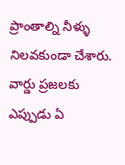ప్రాంతాల్ని నీళ్ళు నిలవకుండా చేశారు. వార్డు ప్రజలకు ఎప్పుడు ఏ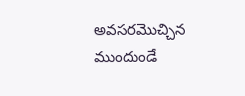అవసరమొచ్చిన ముందుండే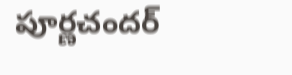పూర్ణచందర్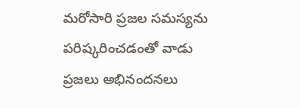మరోసారి ప్రజల సమస్యను పరిష్కరించడంతో వాడు ప్రజలు అభినందనలు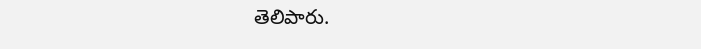తెలిపారు.